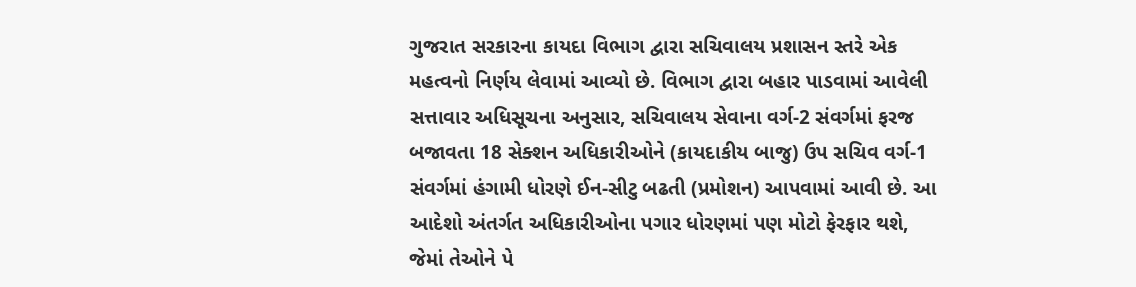ગુજરાત સરકારના કાયદા વિભાગ દ્વારા સચિવાલય પ્રશાસન સ્તરે એક મહત્વનો નિર્ણય લેવામાં આવ્યો છે. વિભાગ દ્વારા બહાર પાડવામાં આવેલી સત્તાવાર અધિસૂચના અનુસાર, સચિવાલય સેવાના વર્ગ-2 સંવર્ગમાં ફરજ બજાવતા 18 સેક્શન અધિકારીઓને (કાયદાકીય બાજુ) ઉપ સચિવ વર્ગ-1 સંવર્ગમાં હંગામી ધોરણે ઈન-સીટુ બઢતી (પ્રમોશન) આપવામાં આવી છે. આ આદેશો અંતર્ગત અધિકારીઓના પગાર ધોરણમાં પણ મોટો ફેરફાર થશે, જેમાં તેઓને પે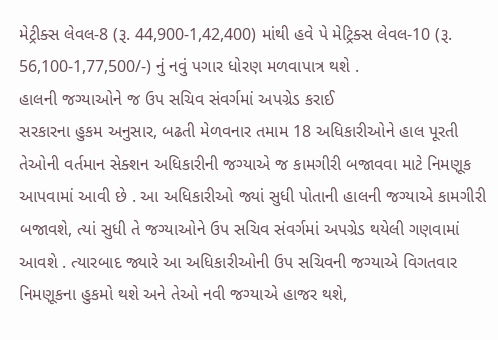મેટ્રીક્સ લેવલ-8 (રૂ. 44,900-1,42,400) માંથી હવે પે મેટ્રિક્સ લેવલ-10 (રૂ. 56,100-1,77,500/-) નું નવું પગાર ધોરણ મળવાપાત્ર થશે .
હાલની જગ્યાઓને જ ઉપ સચિવ સંવર્ગમાં અપગ્રેડ કરાઈ
સરકારના હુકમ અનુસાર, બઢતી મેળવનાર તમામ 18 અધિકારીઓને હાલ પૂરતી તેઓની વર્તમાન સેક્શન અધિકારીની જગ્યાએ જ કામગીરી બજાવવા માટે નિમણૂક આપવામાં આવી છે . આ અધિકારીઓ જ્યાં સુધી પોતાની હાલની જગ્યાએ કામગીરી બજાવશે, ત્યાં સુધી તે જગ્યાઓને ઉપ સચિવ સંવર્ગમાં અપગ્રેડ થયેલી ગણવામાં આવશે . ત્યારબાદ જ્યારે આ અધિકારીઓની ઉપ સચિવની જગ્યાએ વિગતવાર નિમણૂકના હુકમો થશે અને તેઓ નવી જગ્યાએ હાજર થશે,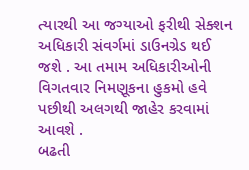ત્યારથી આ જગ્યાઓ ફરીથી સેક્શન અધિકારી સંવર્ગમાં ડાઉનગ્રેડ થઈ જશે . આ તમામ અધિકારીઓની વિગતવાર નિમણૂકના હુકમો હવે પછીથી અલગથી જાહેર કરવામાં આવશે .
બઢતી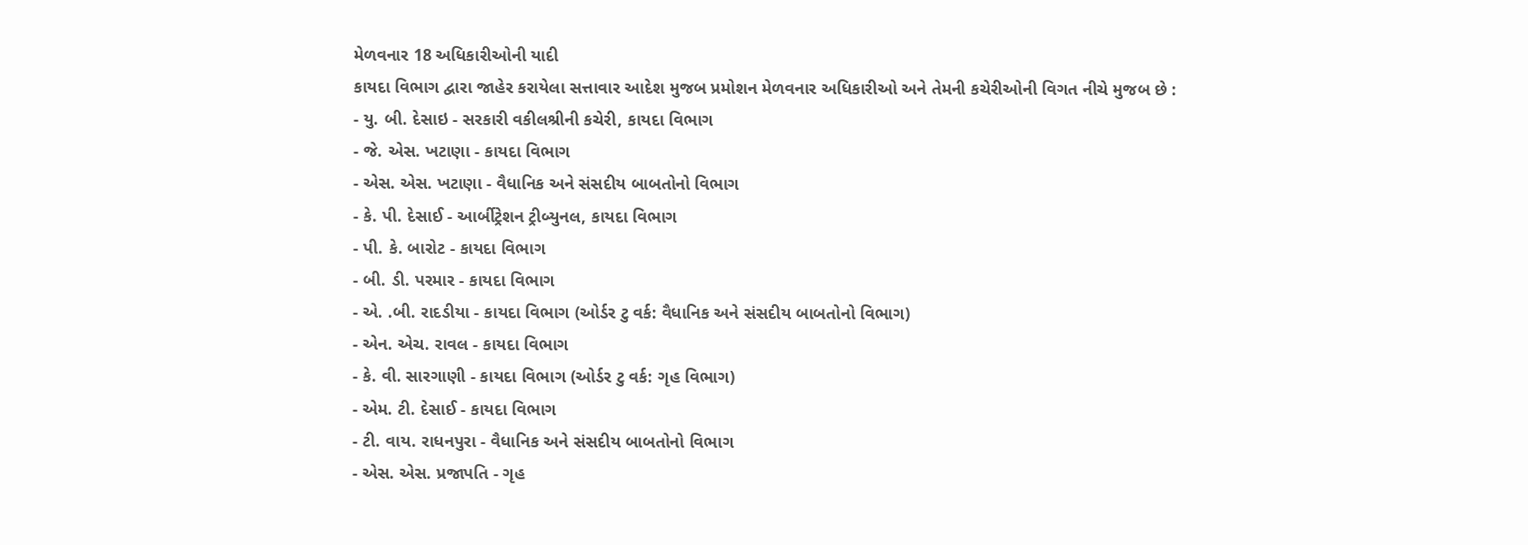મેળવનાર 18 અધિકારીઓની યાદી
કાયદા વિભાગ દ્વારા જાહેર કરાયેલા સત્તાવાર આદેશ મુજબ પ્રમોશન મેળવનાર અધિકારીઓ અને તેમની કચેરીઓની વિગત નીચે મુજબ છે :
- યુ. બી. દેસાઇ - સરકારી વકીલશ્રીની કચેરી, કાયદા વિભાગ
- જે. એસ. ખટાણા - કાયદા વિભાગ
- એસ. એસ. ખટાણા - વૈધાનિક અને સંસદીય બાબતોનો વિભાગ
- કે. પી. દેસાઈ - આર્બીટ્રેશન ટ્રીબ્યુનલ, કાયદા વિભાગ
- પી. કે. બારોટ - કાયદા વિભાગ
- બી. ડી. પરમાર - કાયદા વિભાગ
- એ. .બી. રાદડીયા - કાયદા વિભાગ (ઓર્ડર ટુ વર્ક: વૈધાનિક અને સંસદીય બાબતોનો વિભાગ)
- એન. એચ. રાવલ - કાયદા વિભાગ
- કે. વી. સારગાણી - કાયદા વિભાગ (ઓર્ડર ટુ વર્ક: ગૃહ વિભાગ)
- એમ. ટી. દેસાઈ - કાયદા વિભાગ
- ટી. વાય. રાધનપુરા - વૈધાનિક અને સંસદીય બાબતોનો વિભાગ
- એસ. એસ. પ્રજાપતિ - ગૃહ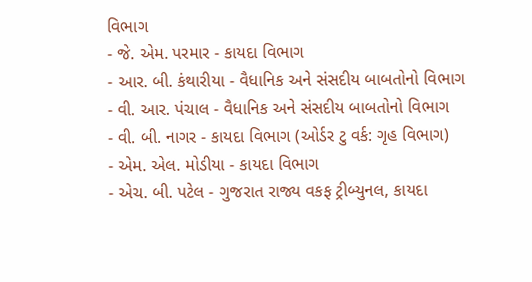વિભાગ
- જે. એમ. પરમાર - કાયદા વિભાગ
- આર. બી. કંથારીયા - વૈધાનિક અને સંસદીય બાબતોનો વિભાગ
- વી. આર. પંચાલ - વૈધાનિક અને સંસદીય બાબતોનો વિભાગ
- વી. બી. નાગર - કાયદા વિભાગ (ઓર્ડર ટુ વર્ક: ગૃહ વિભાગ)
- એમ. એલ. મોડીયા - કાયદા વિભાગ
- એચ. બી. પટેલ - ગુજરાત રાજ્ય વકફ ટ્રીબ્યુનલ, કાયદા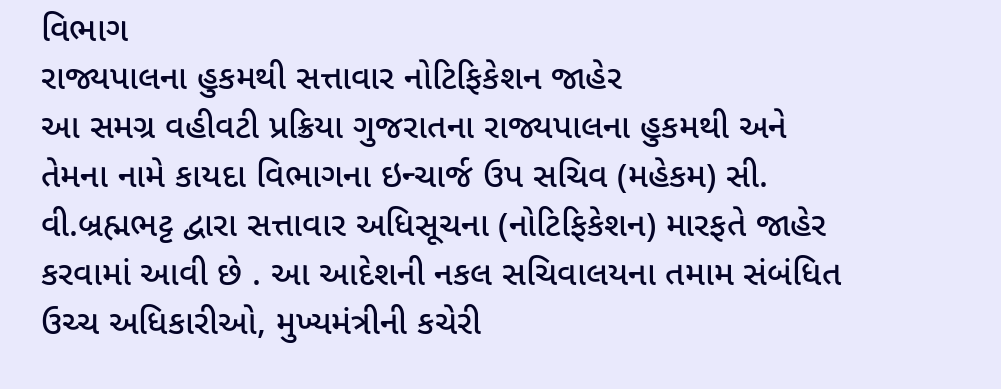વિભાગ
રાજ્યપાલના હુકમથી સત્તાવાર નોટિફિકેશન જાહેર
આ સમગ્ર વહીવટી પ્રક્રિયા ગુજરાતના રાજ્યપાલના હુકમથી અને તેમના નામે કાયદા વિભાગના ઇન્ચાર્જ ઉપ સચિવ (મહેકમ) સી. વી.બ્રહ્મભટ્ટ દ્વારા સત્તાવાર અધિસૂચના (નોટિફિકેશન) મારફતે જાહેર કરવામાં આવી છે . આ આદેશની નકલ સચિવાલયના તમામ સંબંધિત ઉચ્ચ અધિકારીઓ, મુખ્યમંત્રીની કચેરી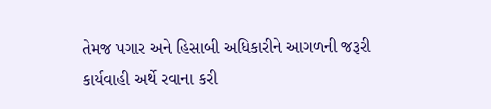તેમજ પગાર અને હિસાબી અધિકારીને આગળની જરૂરી કાર્યવાહી અર્થે રવાના કરી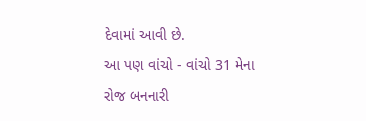દેવામાં આવી છે.
આ પણ વાંચો - વાંચો 31 મેના રોજ બનનારી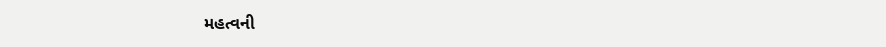મહત્વની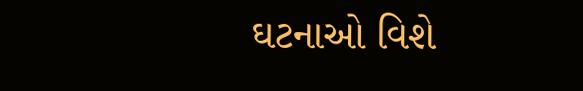ઘટનાઓ વિશે